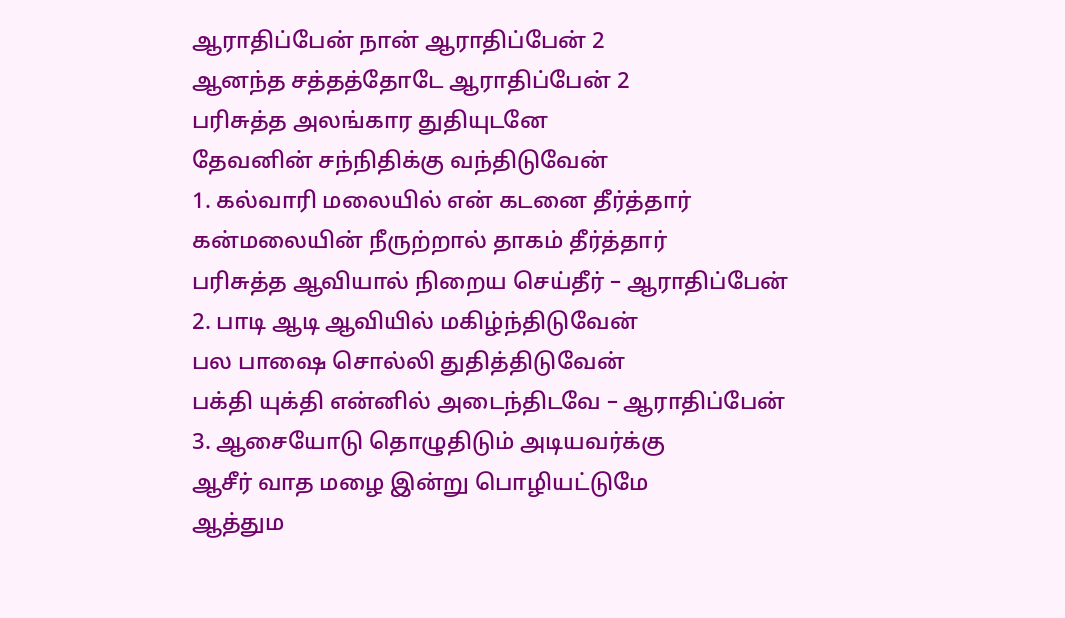ஆராதிப்பேன் நான் ஆராதிப்பேன் 2
ஆனந்த சத்தத்தோடே ஆராதிப்பேன் 2
பரிசுத்த அலங்கார துதியுடனே
தேவனின் சந்நிதிக்கு வந்திடுவேன்
1. கல்வாரி மலையில் என் கடனை தீர்த்தார்
கன்மலையின் நீருற்றால் தாகம் தீர்த்தார்
பரிசுத்த ஆவியால் நிறைய செய்தீர் – ஆராதிப்பேன்
2. பாடி ஆடி ஆவியில் மகிழ்ந்திடுவேன்
பல பாஷை சொல்லி துதித்திடுவேன்
பக்தி யுக்தி என்னில் அடைந்திடவே – ஆராதிப்பேன்
3. ஆசையோடு தொழுதிடும் அடியவர்க்கு
ஆசீர் வாத மழை இன்று பொழியட்டுமே
ஆத்தும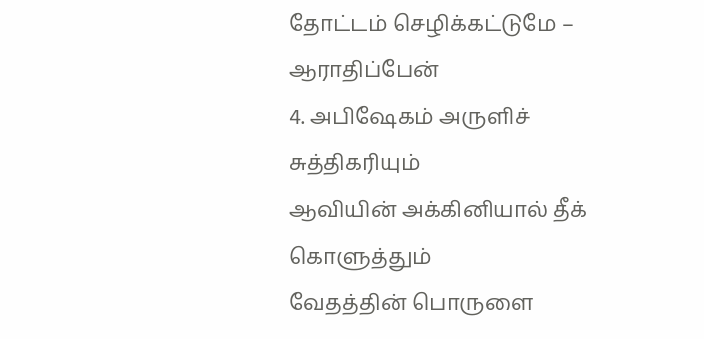தோட்டம் செழிக்கட்டுமே – ஆராதிப்பேன்
4. அபிஷேகம் அருளிச் சுத்திகரியும்
ஆவியின் அக்கினியால் தீக் கொளுத்தும்
வேதத்தின் பொருளை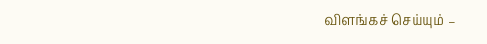விளங்கச் செய்யும் –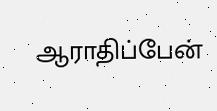ஆராதிப்பேன்